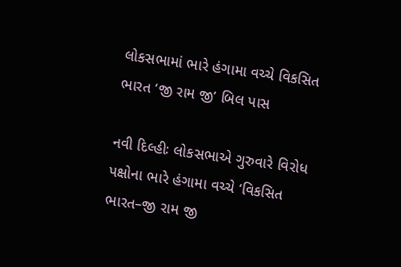લોકસભામાં ભારે હંગામા વચ્ચે વિકસિત ભારત ‘જી રામ જી’ બિલ પાસ

નવી દિલ્હીઃ લોકસભાએ ગુરુવારે વિરોધ પક્ષોના ભારે હંગામા વચ્ચે ‘વિકસિત ભારત–જી રામ જી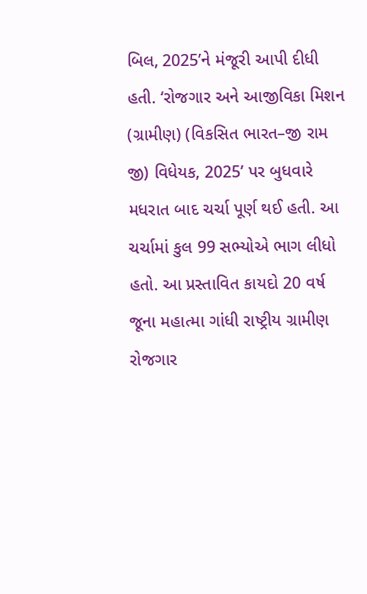બિલ, 2025’ને મંજૂરી આપી દીધી હતી. ‘રોજગાર અને આજીવિકા મિશન (ગ્રામીણ) (વિકસિત ભારત–જી રામ જી) વિધેયક, 2025’ પર બુધવારે મધરાત બાદ ચર્ચા પૂર્ણ થઈ હતી. આ ચર્ચામાં કુલ 99 સભ્યોએ ભાગ લીધો હતો. આ પ્રસ્તાવિત કાયદો 20 વર્ષ જૂના મહાત્મા ગાંધી રાષ્ટ્રીય ગ્રામીણ રોજગાર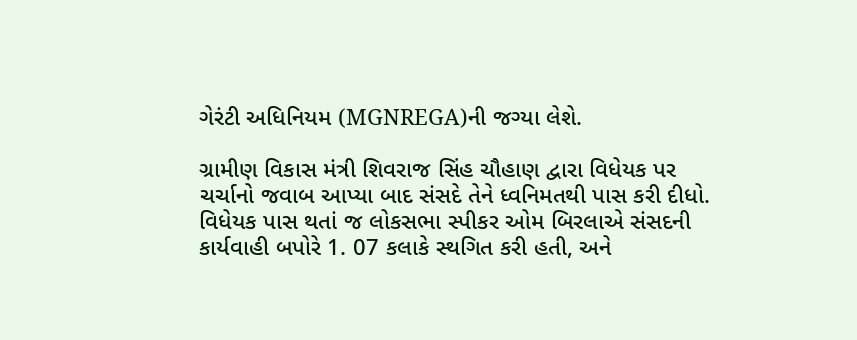ગેરંટી અધિનિયમ (MGNREGA)ની જગ્યા લેશે.

ગ્રામીણ વિકાસ મંત્રી શિવરાજ સિંહ ચૌહાણ દ્વારા વિધેયક પર ચર્ચાનો જવાબ આપ્યા બાદ સંસદે તેને ધ્વનિમતથી પાસ કરી દીધો. વિધેયક પાસ થતાં જ લોકસભા સ્પીકર ઓમ બિરલાએ સંસદની કાર્યવાહી બપોરે 1. 07 કલાકે સ્થગિત કરી હતી, અને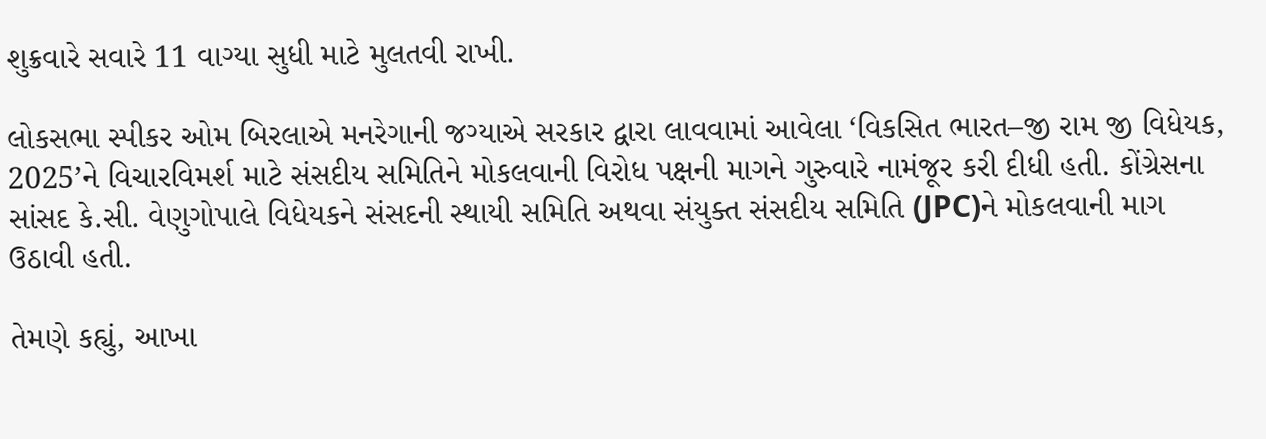શુક્રવારે સવારે 11 વાગ્યા સુધી માટે મુલતવી રાખી.

લોકસભા સ્પીકર ઓમ બિરલાએ મનરેગાની જગ્યાએ સરકાર દ્વારા લાવવામાં આવેલા ‘વિકસિત ભારત–જી રામ જી વિધેયક, 2025’ને વિચારવિમર્શ માટે સંસદીય સમિતિને મોકલવાની વિરોધ પક્ષની માગને ગુરુવારે નામંજૂર કરી દીધી હતી. કોંગ્રેસના સાંસદ કે.સી. વેણુગોપાલે વિધેયકને સંસદની સ્થાયી સમિતિ અથવા સંયુક્ત સંસદીય સમિતિ (JPC)ને મોકલવાની માગ ઉઠાવી હતી.

તેમણે કહ્યું, આખા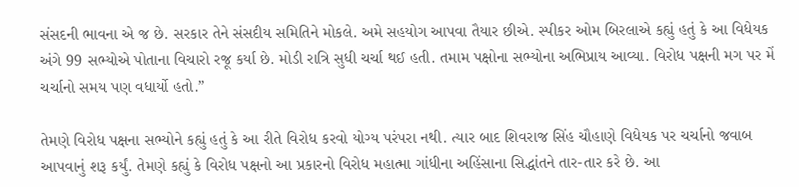સંસદની ભાવના એ જ છે. સરકાર તેને સંસદીય સમિતિને મોકલે. અમે સહયોગ આપવા તૈયાર છીએ. સ્પીકર ઓમ બિરલાએ કહ્યું હતું કે આ વિધેયક અંગે 99 સભ્યોએ પોતાના વિચારો રજૂ કર્યા છે. મોડી રાત્રિ સુધી ચર્ચા થઈ હતી. તમામ પક્ષોના સભ્યોના અભિપ્રાય આવ્યા. વિરોધ પક્ષની મગ પર મેં ચર્ચાનો સમય પણ વધાર્યો હતો.”

તેમણે વિરોધ પક્ષના સભ્યોને કહ્યું હતું કે આ રીતે વિરોધ કરવો યોગ્ય પરંપરા નથી. ત્યાર બાદ શિવરાજ સિંહ ચૌહાણે વિધેયક પર ચર્ચાનો જવાબ આપવાનું શરૂ કર્યું. તેમણે કહ્યું કે વિરોધ પક્ષનો આ પ્રકારનો વિરોધ મહાત્મા ગાંધીના અહિંસાના સિદ્ધાંતને તાર-તાર કરે છે. આ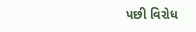પછી વિરોધ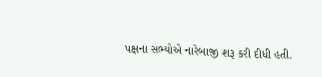પક્ષના સભ્યોએ નારેબાજી શરૂ કરી દીધી હતી.